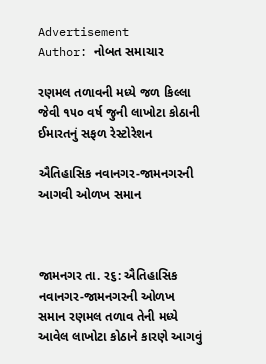Advertisement
Author: નોબત સમાચાર

રણમલ તળાવની મધ્યે જળ કિલ્લા જેવી ૧૫૦ વર્ષ જુની લાખોટા કોઠાની ઈમારતનું સફળ રેસ્ટોરેશન

ઐતિહાસિક નવાનગર-જામનગરની આગવી ઓળખ સમાન



જામનગર તા. ર૬: ઐતિહાસિક નવાનગર-જામનગરની ઓળખ સમાન રણમલ તળાવ તેની મધ્યે આવેલ લાખોટા કોઠાને કારણે આગવું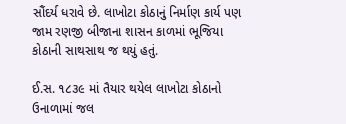સૌંદર્ય ધરાવે છે. લાખોટા કોઠાનું નિર્માણ કાર્ય પણ જામ રણજી બીજાના શાસન કાળમાં ભૂજિયા કોઠાની સાથસાથ જ થયું હતું.

ઈ.સ. ૧૮૩૯ માં તૈયાર થયેલ લાખોટા કોઠાનો ઉનાળામાં જલ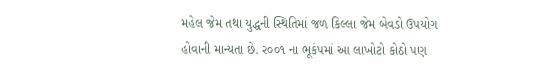મહેલ જેમ તથા યુદ્ધની સ્થિતિમાં જળ કિલ્લા જેમ બેવડો ઉપયોગ હોવાની માન્યતા છે. ર૦૦૧ ના ભૂકંપમાં આ લાખોટો કોઠો પણ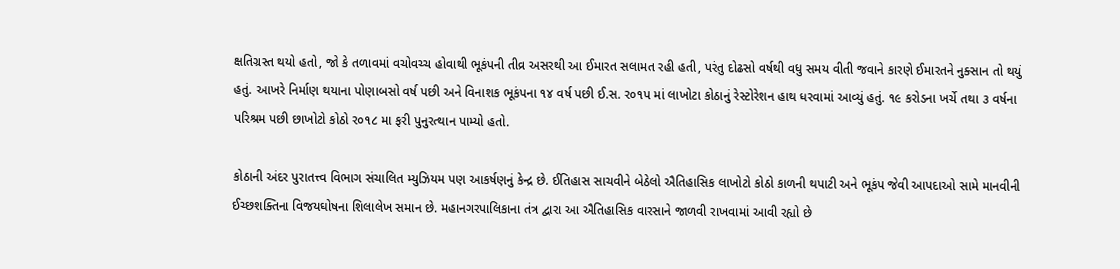ક્ષતિગ્રસ્ત થયો હતો, જો કે તળાવમાં વચોવચ્ચ હોવાથી ભૂકંપની તીવ્ર અસરથી આ ઈમારત સલામત રહી હતી, પરંતુ દોઢસો વર્ષથી વધુ સમય વીતી જવાને કારણે ઈમારતને નુક્સાન તો થયું હતું. આખરે નિર્માણ થયાના પોણાબસો વર્ષ પછી અને વિનાશક ભૂકંપના ૧૪ વર્ષ પછી ઈ.સ. ર૦૧પ માં લાખોટા કોઠાનું રેસ્ટોરેશન હાથ ધરવામાં આવ્યું હતું. ૧૯ કરોડના ખર્ચે તથા ૩ વર્ષના પરિશ્રમ પછી છાખોટો કોઠો ર૦૧૮ મા ફરી પુનુરત્થાન પામ્યો હતો.

કોઠાની અંદર પુરાતત્ત્વ વિભાગ સંચાલિત મ્યુઝિયમ પણ આકર્ષણનું કેન્દ્ર છે. ઈતિહાસ સાચવીને બેઠેલો ઐતિહાસિક લાખોટો કોઠો કાળની થપાટી અને ભૂકંપ જેવી આપદાઓ સામે માનવીની ઈચ્છશક્તિના વિજયઘોષના શિલાલેખ સમાન છે. મહાનગરપાલિકાના તંત્ર દ્વારા આ ઐતિહાસિક વારસાને જાળવી રાખવામાં આવી રહ્યો છે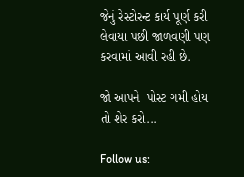જેનું રેસ્ટોરન્ટ કાર્ય પૂર્ણ કરી લેવાયા પછી જાળવણી પણ કરવામાં આવી રહી છે.

જો આપને  પોસ્ટ ગમી હોય તો શેર કરો...

Follow us: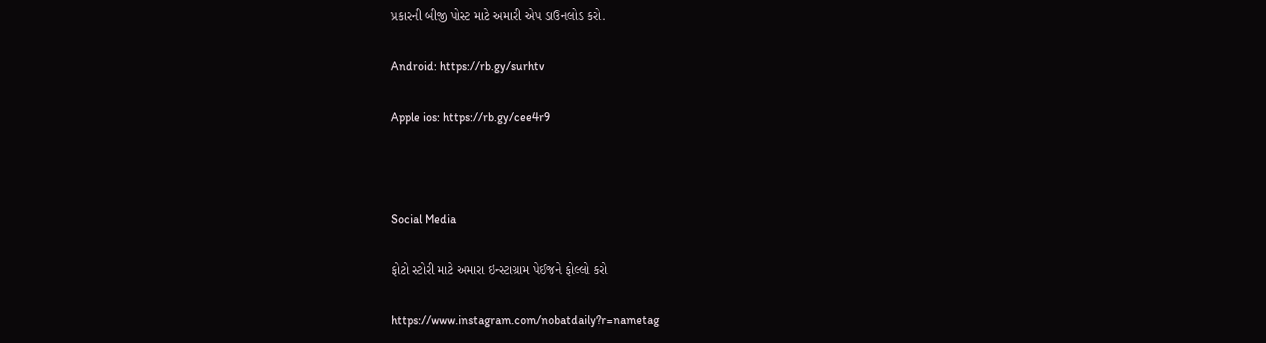પ્રકારની બીજી પોસ્ટ માટે અમારી એપ ડાઉનલોડ કરો.

Android: https://rb.gy/surhtv

Apple ios: https://rb.gy/cee4r9



Social Media

ફોટો સ્ટોરી માટે અમારા ઇન્સ્ટાગ્રામ પેઈજને ફોલ્લો કરો

https://www.instagram.com/nobatdaily?r=nametag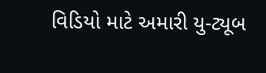વિડિયો માટે અમારી યુ-ટ્યૂબ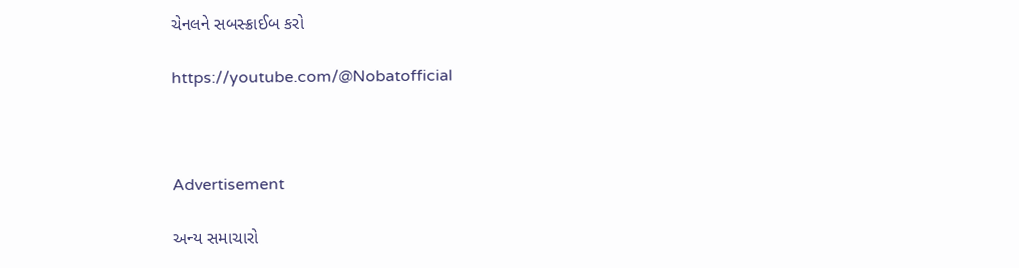ચેનલને સબસ્ક્રાઈબ કરો

https://youtube.com/@Nobatofficial



Advertisement

અન્ય સમાચારો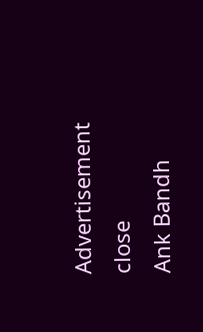Advertisement
close
Ank Bandh